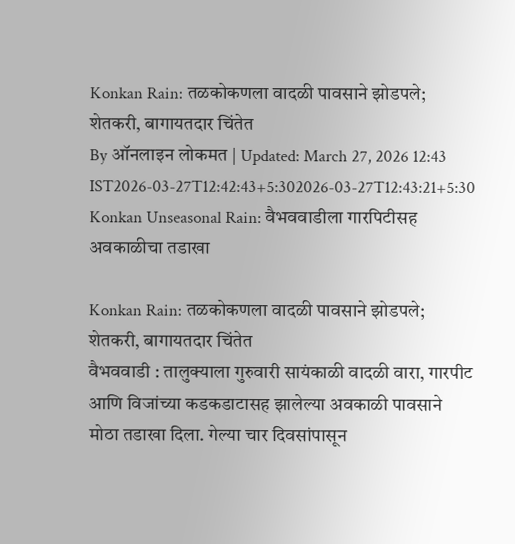Konkan Rain: तळकोकणला वादळी पावसाने झोडपले; शेतकरी, बागायतदार चिंतेत
By ऑनलाइन लोकमत | Updated: March 27, 2026 12:43 IST2026-03-27T12:42:43+5:302026-03-27T12:43:21+5:30
Konkan Unseasonal Rain: वैभववाडीला गारपिटीसह अवकाळीचा तडाखा

Konkan Rain: तळकोकणला वादळी पावसाने झोडपले; शेतकरी, बागायतदार चिंतेत
वैभववाडी : तालुक्याला गुरुवारी सायंकाळी वादळी वारा, गारपीट आणि विजांच्या कडकडाटासह झालेल्या अवकाळी पावसाने मोठा तडाखा दिला. गेल्या चार दिवसांपासून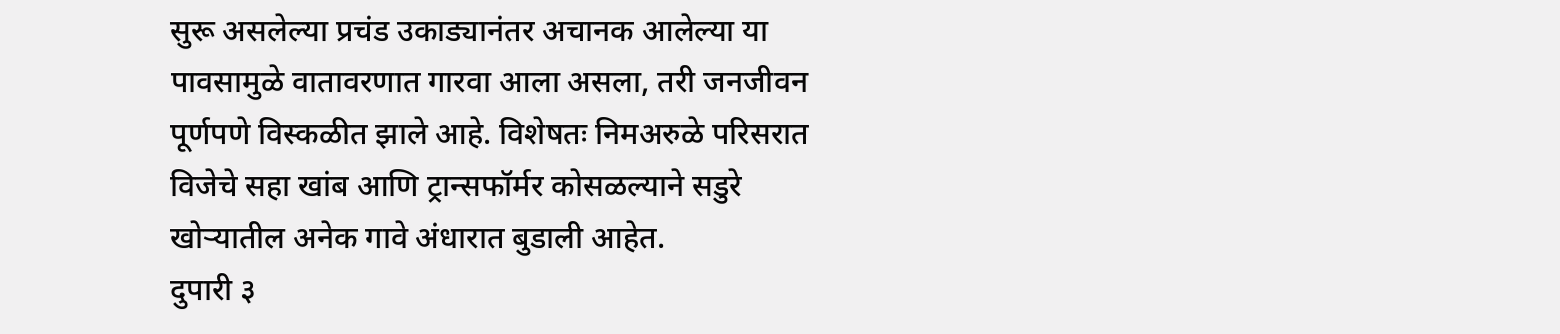सुरू असलेल्या प्रचंड उकाड्यानंतर अचानक आलेल्या या पावसामुळे वातावरणात गारवा आला असला, तरी जनजीवन पूर्णपणे विस्कळीत झाले आहे. विशेषतः निमअरुळे परिसरात विजेचे सहा खांब आणि ट्रान्सफॉर्मर कोसळल्याने सडुरे खोऱ्यातील अनेक गावे अंधारात बुडाली आहेत.
दुपारी ३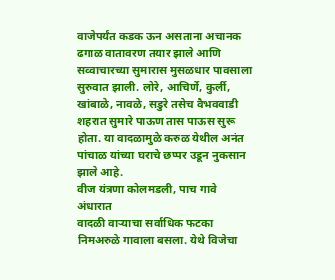वाजेपर्यंत कडक ऊन असताना अचानक ढगाळ वातावरण तयार झाले आणि सव्वाचारच्या सुमारास मुसळधार पावसाला सुरुवात झाली. लोरे, आचिर्णे, कुर्ली, खांबाळे, नावळे, सडुरे तसेच वैभववाडी शहरात सुमारे पाऊण तास पाऊस सुरू होता. या वादळामुळे करुळ येथील अनंत पांचाळ यांच्या घराचे छप्पर उडून नुकसान झाले आहे.
वीज यंत्रणा कोलमडली, पाच गावे अंधारात
वादळी वाऱ्याचा सर्वाधिक फटका निमअरुळे गावाला बसला. येथे विजेचा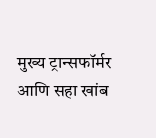मुख्य ट्रान्सफॉर्मर आणि सहा खांब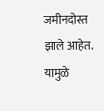जमीनदोस्त झाले आहेत. यामुळे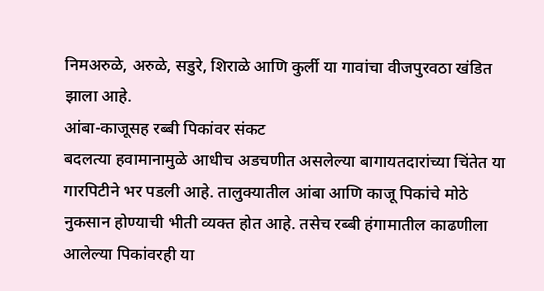निमअरुळे, अरुळे, सडुरे, शिराळे आणि कुर्ली या गावांचा वीजपुरवठा खंडित झाला आहे.
आंबा-काजूसह रब्बी पिकांवर संकट
बदलत्या हवामानामुळे आधीच अडचणीत असलेल्या बागायतदारांच्या चिंतेत या गारपिटीने भर पडली आहे. तालुक्यातील आंबा आणि काजू पिकांचे मोठे नुकसान होण्याची भीती व्यक्त होत आहे. तसेच रब्बी हंगामातील काढणीला आलेल्या पिकांवरही या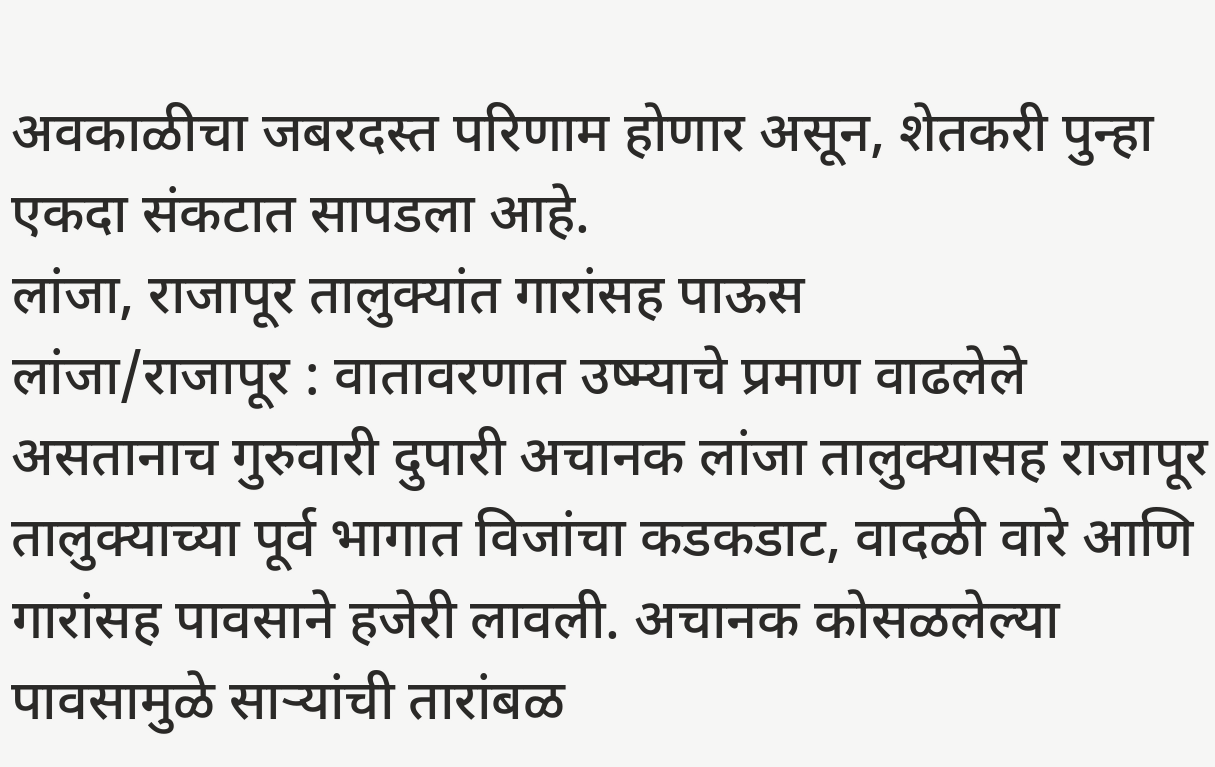अवकाळीचा जबरदस्त परिणाम होणार असून, शेतकरी पुन्हा एकदा संकटात सापडला आहे.
लांजा, राजापूर तालुक्यांत गारांसह पाऊस
लांजा/राजापूर : वातावरणात उष्म्याचे प्रमाण वाढलेले असतानाच गुरुवारी दुपारी अचानक लांजा तालुक्यासह राजापूर तालुक्याच्या पूर्व भागात विजांचा कडकडाट, वादळी वारे आणि गारांसह पावसाने हजेरी लावली. अचानक कोसळलेल्या पावसामुळे साऱ्यांची तारांबळ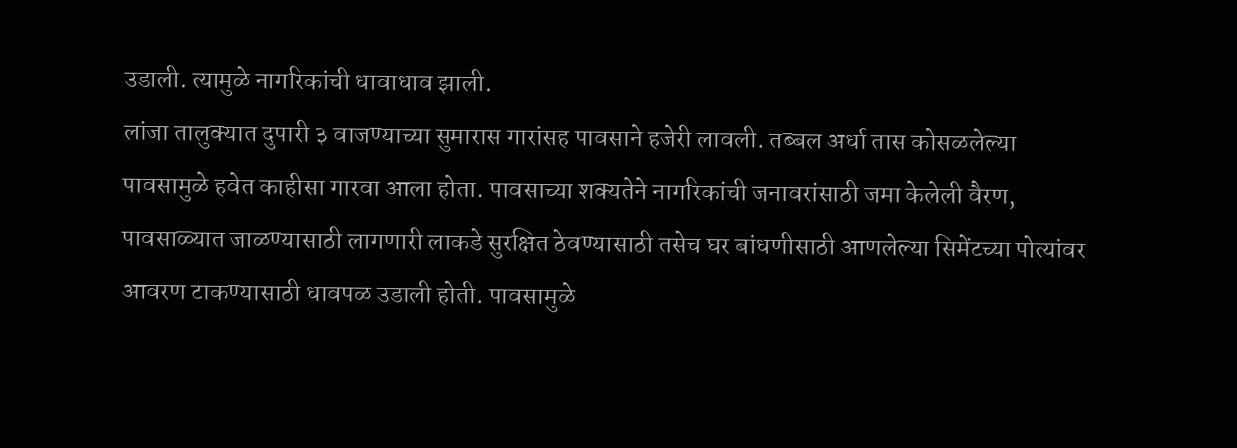उडाली. त्यामुळे नागरिकांची धावाधाव झाली.
लांजा तालुक्यात दुपारी ३ वाजण्याच्या सुमारास गारांसह पावसाने हजेरी लावली. तब्बल अर्धा तास कोसळलेल्या पावसामुळे हवेत काहीसा गारवा आला होता. पावसाच्या शक्यतेने नागरिकांची जनावरांसाठी जमा केलेली वैरण, पावसाळ्यात जाळण्यासाठी लागणारी लाकडे सुरक्षित ठेवण्यासाठी तसेच घर बांधणीसाठी आणलेल्या सिमेंटच्या पोत्यांवर आवरण टाकण्यासाठी धावपळ उडाली होती. पावसामुळे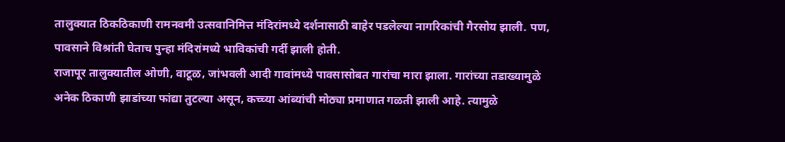तालुक्यात ठिकठिकाणी रामनवमी उत्सवानिमित्त मंदिरांमध्ये दर्शनासाठी बाहेर पडलेल्या नागरिकांची गैरसोय झाली. पण, पावसाने विश्रांती घेताच पुन्हा मंदिरांमध्ये भाविकांची गर्दी झाली होती.
राजापूर तालुक्यातील ओणी, वाटूळ, जांभवली आदी गावांमध्ये पावसासोबत गारांचा मारा झाला. गारांच्या तडाख्यामुळे अनेक ठिकाणी झाडांच्या फांद्या तुटल्या असून, कच्च्या आंब्यांची मोठ्या प्रमाणात गळती झाली आहे. त्यामुळे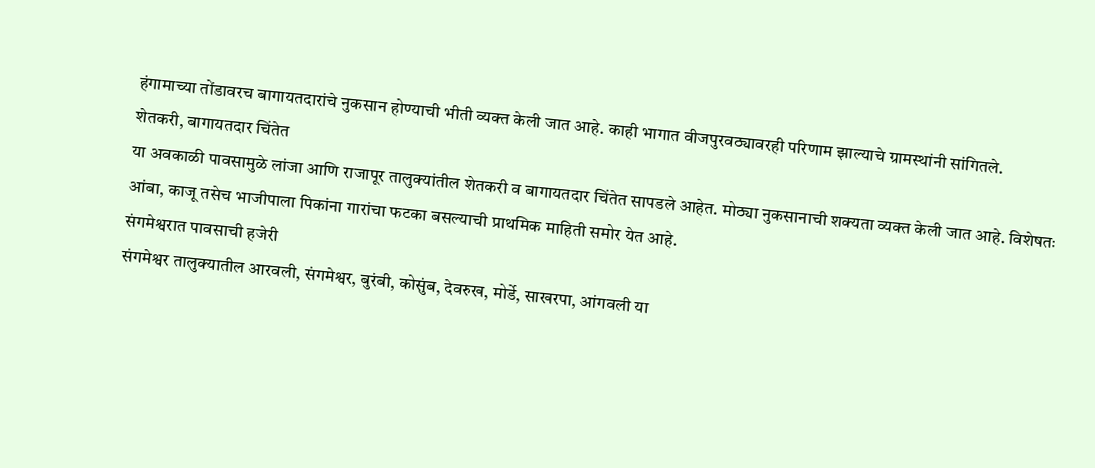हंगामाच्या तोंडावरच बागायतदारांचे नुकसान होण्याची भीती व्यक्त केली जात आहे. काही भागात वीजपुरवठ्यावरही परिणाम झाल्याचे ग्रामस्थांनी सांगितले.
शेतकरी, बागायतदार चिंतेत
या अवकाळी पावसामुळे लांजा आणि राजापूर तालुक्यांतील शेतकरी व बागायतदार चिंतेत सापडले आहेत. मोठ्या नुकसानाची शक्यता व्यक्त केली जात आहे. विशेषतः आंबा, काजू तसेच भाजीपाला पिकांना गारांचा फटका बसल्याची प्राथमिक माहिती समोर येत आहे.
संगमेश्वरात पावसाची हजेरी
संगमेश्वर तालुक्यातील आरवली, संगमेश्वर, बुरंबी, कोसुंब, देवरुख, मोर्डे, साखरपा, आंगवली या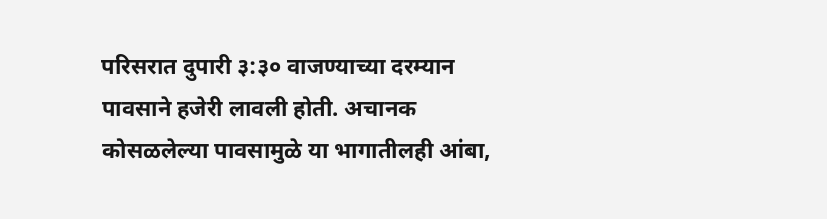परिसरात दुपारी ३:३० वाजण्याच्या दरम्यान पावसाने हजेरी लावली होती. अचानक कोसळलेल्या पावसामुळे या भागातीलही आंबा,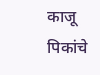काजू पिकांचे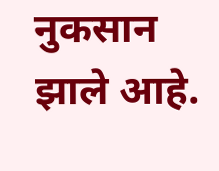नुकसान झाले आहे.